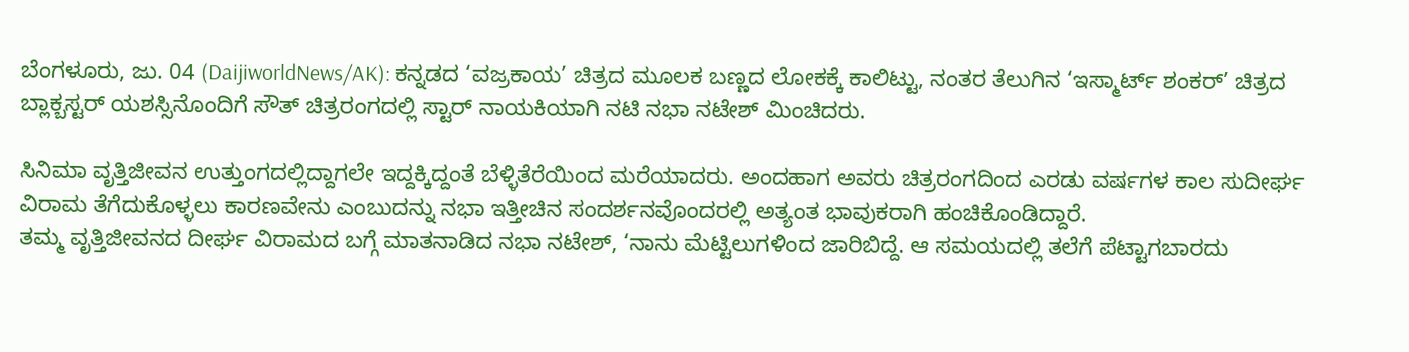ಬೆಂಗಳೂರು, ಜು. 04 (DaijiworldNews/AK): ಕನ್ನಡದ ‘ವಜ್ರಕಾಯ’ ಚಿತ್ರದ ಮೂಲಕ ಬಣ್ಣದ ಲೋಕಕ್ಕೆ ಕಾಲಿಟ್ಟು, ನಂತರ ತೆಲುಗಿನ ‘ಇಸ್ಮಾರ್ಟ್ ಶಂಕರ್’ ಚಿತ್ರದ ಬ್ಲಾಕ್ಬಸ್ಟರ್ ಯಶಸ್ಸಿನೊಂದಿಗೆ ಸೌತ್ ಚಿತ್ರರಂಗದಲ್ಲಿ ಸ್ಟಾರ್ ನಾಯಕಿಯಾಗಿ ನಟಿ ನಭಾ ನಟೇಶ್ ಮಿಂಚಿದರು.

ಸಿನಿಮಾ ವೃತ್ತಿಜೀವನ ಉತ್ತುಂಗದಲ್ಲಿದ್ದಾಗಲೇ ಇದ್ದಕ್ಕಿದ್ದಂತೆ ಬೆಳ್ಳಿತೆರೆಯಿಂದ ಮರೆಯಾದರು. ಅಂದಹಾಗ ಅವರು ಚಿತ್ರರಂಗದಿಂದ ಎರಡು ವರ್ಷಗಳ ಕಾಲ ಸುದೀರ್ಘ ವಿರಾಮ ತೆಗೆದುಕೊಳ್ಳಲು ಕಾರಣವೇನು ಎಂಬುದನ್ನು ನಭಾ ಇತ್ತೀಚಿನ ಸಂದರ್ಶನವೊಂದರಲ್ಲಿ ಅತ್ಯಂತ ಭಾವುಕರಾಗಿ ಹಂಚಿಕೊಂಡಿದ್ದಾರೆ.
ತಮ್ಮ ವೃತ್ತಿಜೀವನದ ದೀರ್ಘ ವಿರಾಮದ ಬಗ್ಗೆ ಮಾತನಾಡಿದ ನಭಾ ನಟೇಶ್, ‘ನಾನು ಮೆಟ್ಟಿಲುಗಳಿಂದ ಜಾರಿಬಿದ್ದೆ. ಆ ಸಮಯದಲ್ಲಿ ತಲೆಗೆ ಪೆಟ್ಟಾಗಬಾರದು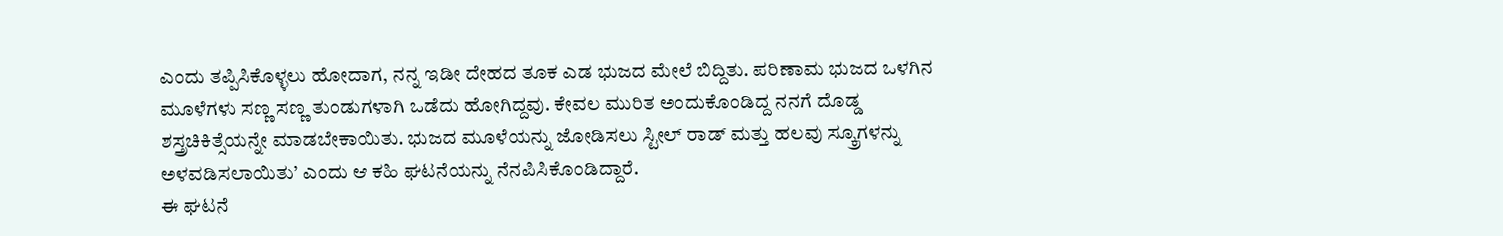ಎಂದು ತಪ್ಪಿಸಿಕೊಳ್ಳಲು ಹೋದಾಗ, ನನ್ನ ಇಡೀ ದೇಹದ ತೂಕ ಎಡ ಭುಜದ ಮೇಲೆ ಬಿದ್ದಿತು. ಪರಿಣಾಮ ಭುಜದ ಒಳಗಿನ ಮೂಳೆಗಳು ಸಣ್ಣ ಸಣ್ಣ ತುಂಡುಗಳಾಗಿ ಒಡೆದು ಹೋಗಿದ್ದವು. ಕೇವಲ ಮುರಿತ ಅಂದುಕೊಂಡಿದ್ದ ನನಗೆ ದೊಡ್ಡ ಶಸ್ತ್ರಚಿಕಿತ್ಸೆಯನ್ನೇ ಮಾಡಬೇಕಾಯಿತು. ಭುಜದ ಮೂಳೆಯನ್ನು ಜೋಡಿಸಲು ಸ್ಟೀಲ್ ರಾಡ್ ಮತ್ತು ಹಲವು ಸ್ಕ್ರೂಗಳನ್ನು ಅಳವಡಿಸಲಾಯಿತು’ ಎಂದು ಆ ಕಹಿ ಘಟನೆಯನ್ನು ನೆನಪಿಸಿಕೊಂಡಿದ್ದಾರೆ.
ಈ ಘಟನೆ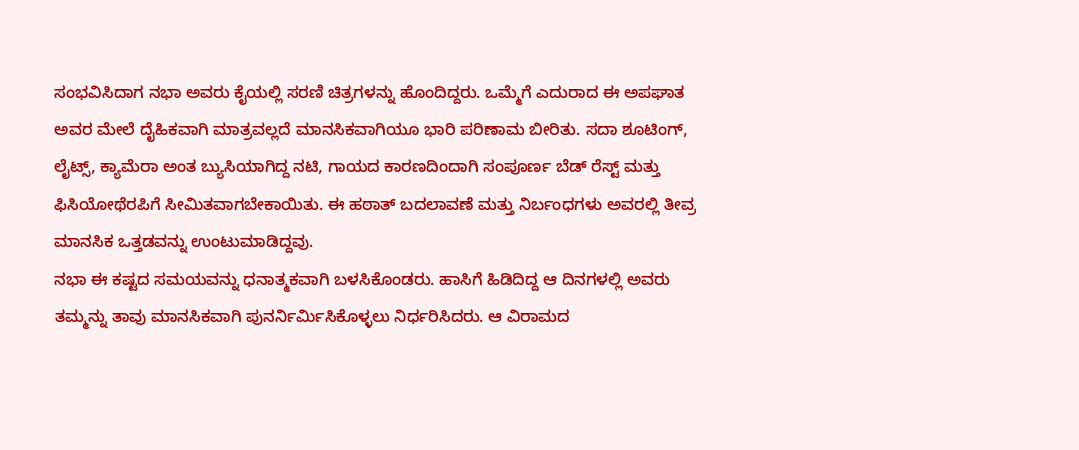ಸಂಭವಿಸಿದಾಗ ನಭಾ ಅವರು ಕೈಯಲ್ಲಿ ಸರಣಿ ಚಿತ್ರಗಳನ್ನು ಹೊಂದಿದ್ದರು. ಒಮ್ಮೆಗೆ ಎದುರಾದ ಈ ಅಪಘಾತ ಅವರ ಮೇಲೆ ದೈಹಿಕವಾಗಿ ಮಾತ್ರವಲ್ಲದೆ ಮಾನಸಿಕವಾಗಿಯೂ ಭಾರಿ ಪರಿಣಾಮ ಬೀರಿತು. ಸದಾ ಶೂಟಿಂಗ್, ಲೈಟ್ಸ್, ಕ್ಯಾಮೆರಾ ಅಂತ ಬ್ಯುಸಿಯಾಗಿದ್ದ ನಟಿ, ಗಾಯದ ಕಾರಣದಿಂದಾಗಿ ಸಂಪೂರ್ಣ ಬೆಡ್ ರೆಸ್ಟ್ ಮತ್ತು ಫಿಸಿಯೋಥೆರಪಿಗೆ ಸೀಮಿತವಾಗಬೇಕಾಯಿತು. ಈ ಹಠಾತ್ ಬದಲಾವಣೆ ಮತ್ತು ನಿರ್ಬಂಧಗಳು ಅವರಲ್ಲಿ ತೀವ್ರ ಮಾನಸಿಕ ಒತ್ತಡವನ್ನು ಉಂಟುಮಾಡಿದ್ದವು.
ನಭಾ ಈ ಕಷ್ಟದ ಸಮಯವನ್ನು ಧನಾತ್ಮಕವಾಗಿ ಬಳಸಿಕೊಂಡರು. ಹಾಸಿಗೆ ಹಿಡಿದಿದ್ದ ಆ ದಿನಗಳಲ್ಲಿ ಅವರು ತಮ್ಮನ್ನು ತಾವು ಮಾನಸಿಕವಾಗಿ ಪುನರ್ನಿರ್ಮಿಸಿಕೊಳ್ಳಲು ನಿರ್ಧರಿಸಿದರು. ಆ ವಿರಾಮದ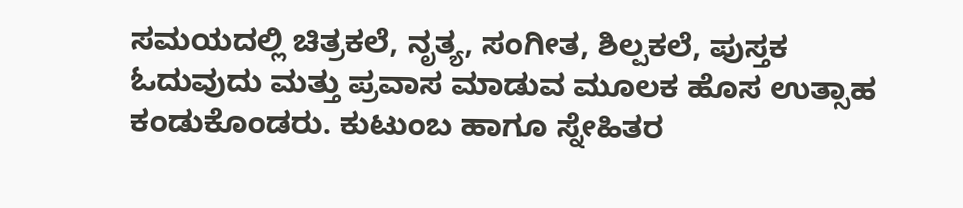ಸಮಯದಲ್ಲಿ ಚಿತ್ರಕಲೆ, ನೃತ್ಯ, ಸಂಗೀತ, ಶಿಲ್ಪಕಲೆ, ಪುಸ್ತಕ ಓದುವುದು ಮತ್ತು ಪ್ರವಾಸ ಮಾಡುವ ಮೂಲಕ ಹೊಸ ಉತ್ಸಾಹ ಕಂಡುಕೊಂಡರು. ಕುಟುಂಬ ಹಾಗೂ ಸ್ನೇಹಿತರ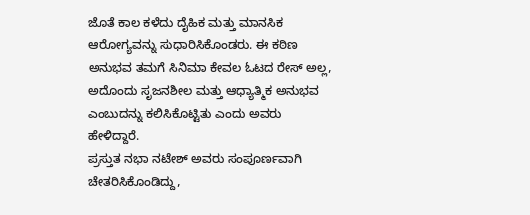ಜೊತೆ ಕಾಲ ಕಳೆದು ದೈಹಿಕ ಮತ್ತು ಮಾನಸಿಕ ಆರೋಗ್ಯವನ್ನು ಸುಧಾರಿಸಿಕೊಂಡರು. ಈ ಕಠಿಣ ಅನುಭವ ತಮಗೆ ಸಿನಿಮಾ ಕೇವಲ ಓಟದ ರೇಸ್ ಅಲ್ಲ, ಅದೊಂದು ಸೃಜನಶೀಲ ಮತ್ತು ಆಧ್ಯಾತ್ಮಿಕ ಅನುಭವ ಎಂಬುದನ್ನು ಕಲಿಸಿಕೊಟ್ಟಿತು ಎಂದು ಅವರು ಹೇಳಿದ್ದಾರೆ.
ಪ್ರಸ್ತುತ ನಭಾ ನಟೇಶ್ ಅವರು ಸಂಪೂರ್ಣವಾಗಿ ಚೇತರಿಸಿಕೊಂಡಿದ್ದು,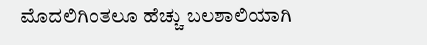ಮೊದಲಿಗಿಂತಲೂ ಹೆಚ್ಚು ಬಲಶಾಲಿಯಾಗಿ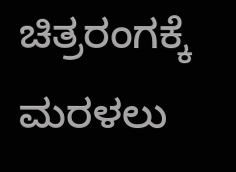ಚಿತ್ರರಂಗಕ್ಕೆ ಮರಳಲು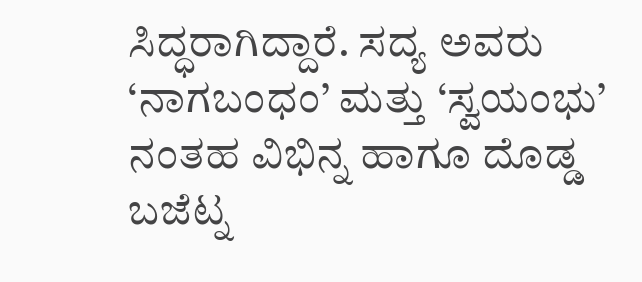ಸಿದ್ಧರಾಗಿದ್ದಾರೆ. ಸದ್ಯ ಅವರು ‘ನಾಗಬಂಧಂ’ ಮತ್ತು ‘ಸ್ವಯಂಭು’ ನಂತಹ ವಿಭಿನ್ನ ಹಾಗೂ ದೊಡ್ಡ ಬಜೆಟ್ನ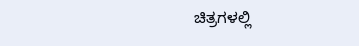ಚಿತ್ರಗಳಲ್ಲಿ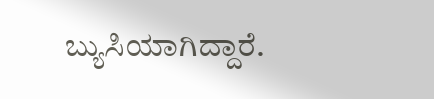ಬ್ಯುಸಿಯಾಗಿದ್ದಾರೆ.